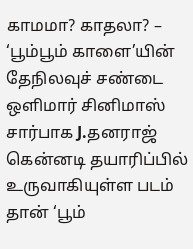காமமா? காதலா? – ‘பூம்பூம் காளை’யின் தேநிலவுச் சண்டை
ஒளிமார் சினிமாஸ் சார்பாக J.தனராஜ் கென்னடி தயாரிப்பில் உருவாகியுள்ள படம் தான் ‘பூம்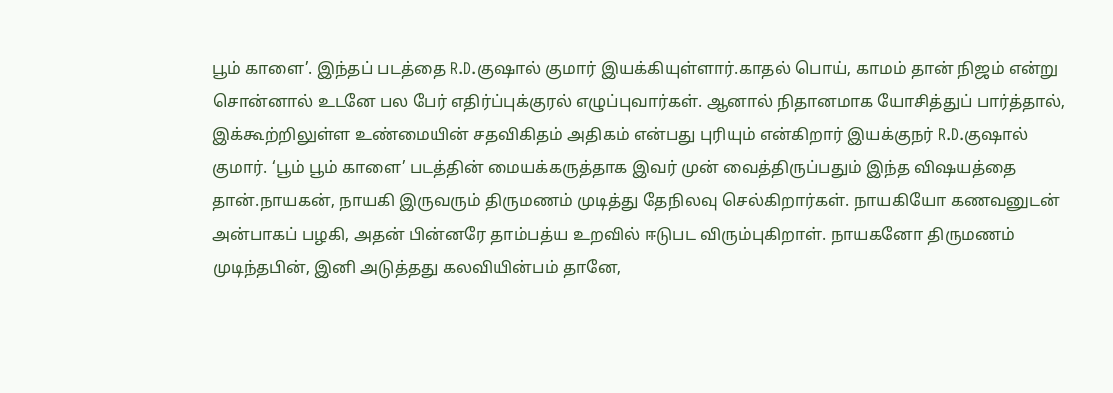பூம் காளை’. இந்தப் படத்தை R.D.குஷால் குமார் இயக்கியுள்ளார்.காதல் பொய், காமம் தான் நிஜம் என்று சொன்னால் உடனே பல பேர் எதிர்ப்புக்குரல் எழுப்புவார்கள். ஆனால் நிதானமாக யோசித்துப் பார்த்தால், இக்கூற்றிலுள்ள உண்மையின் சதவிகிதம் அதிகம் என்பது புரியும் என்கிறார் இயக்குநர் R.D.குஷால் குமார். ‘பூம் பூம் காளை’ படத்தின் மையக்கருத்தாக இவர் முன் வைத்திருப்பதும் இந்த விஷயத்தை தான்.நாயகன், நாயகி இருவரும் திருமணம் முடித்து தேநிலவு செல்கிறார்கள். நாயகியோ கணவனுடன் அன்பாகப் பழகி, அதன் பின்னரே தாம்பத்ய உறவில் ஈடுபட விரும்புகிறாள். நாயகனோ திருமணம் முடிந்தபின், இனி அடுத்தது கலவியின்பம் தானே,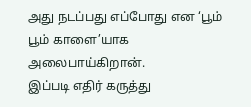அது நடப்பது எப்போது என ‘பூம் பூம் காளை’யாக அலைபாய்கிறான்.
இப்படி எதிர் கருத்து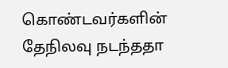கொண்டவர்களின் தேநிலவு நடந்ததா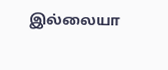இல்லையா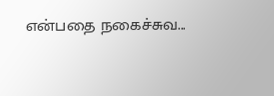என்பதை நகைச்சுவ...